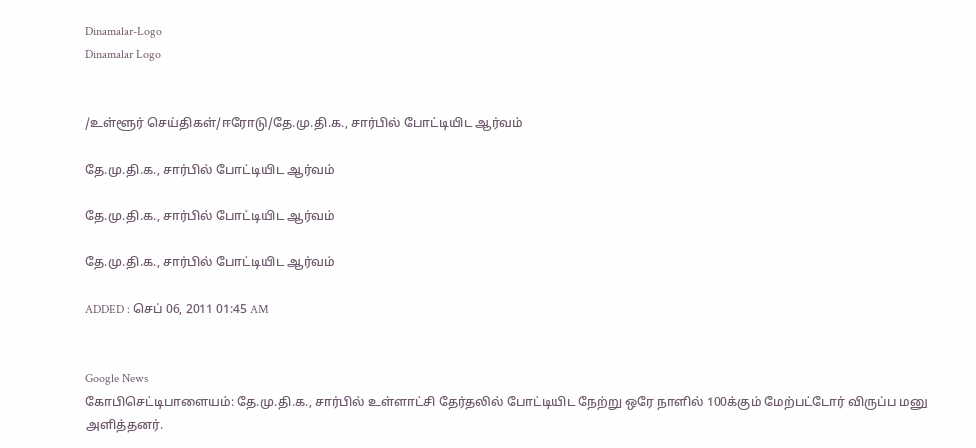Dinamalar-Logo
Dinamalar Logo


/உள்ளூர் செய்திகள்/ஈரோடு/தே.மு.தி.க., சார்பில் போட்டியிட ஆர்வம்

தே.மு.தி.க., சார்பில் போட்டியிட ஆர்வம்

தே.மு.தி.க., சார்பில் போட்டியிட ஆர்வம்

தே.மு.தி.க., சார்பில் போட்டியிட ஆர்வம்

ADDED : செப் 06, 2011 01:45 AM


Google News
கோபிசெட்டிபாளையம்: தே.மு.தி.க., சார்பில் உள்ளாட்சி தேர்தலில் போட்டியிட நேற்று ஒரே நாளில் 100க்கும் மேற்பட்டோர் விருப்ப மனு அளித்தனர்.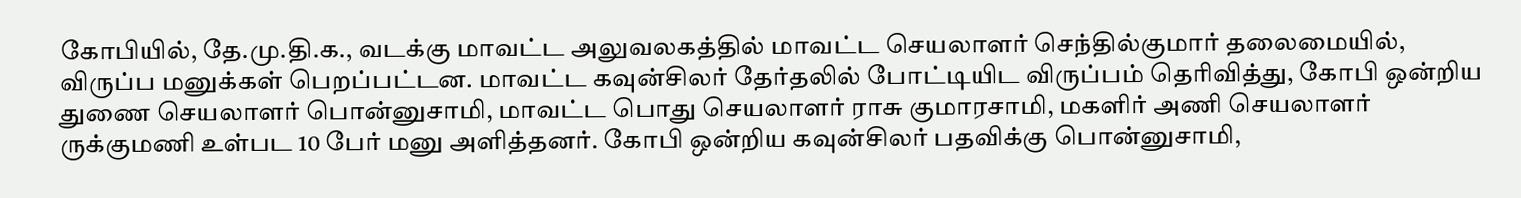கோபியில், தே.மு.தி.க., வடக்கு மாவட்ட அலுவலகத்தில் மாவட்ட செயலாளர் செந்தில்குமார் தலைமையில், விருப்ப மனுக்கள் பெறப்பட்டன. மாவட்ட கவுன்சிலர் தேர்தலில் போட்டியிட விருப்பம் தெரிவித்து, கோபி ஒன்றிய துணை செயலாளர் பொன்னுசாமி, மாவட்ட பொது செயலாளர் ராசு குமாரசாமி, மகளிர் அணி செயலாளர் ருக்குமணி உள்பட 10 பேர் மனு அளித்தனர். கோபி ஒன்றிய கவுன்சிலர் பதவிக்கு பொன்னுசாமி,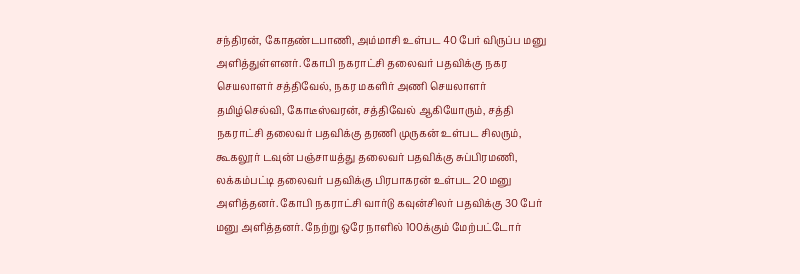சந்திரன், கோதண்டபாணி, அம்மாசி உள்பட 40 பேர் விருப்ப மனு அளித்துள்ளனர். கோபி நகராட்சி தலைவர் பதவிக்கு நகர செயலாளர் சத்திவேல், நகர மகளிர் அணி செயலாளர் தமிழ்செல்வி, கோடீஸ்வரன், சத்திவேல் ஆகியோரும், சத்தி நகராட்சி தலைவர் பதவிக்கு தரணி முருகன் உள்பட சிலரும், கூகலூர் டவுன் பஞ்சாயத்து தலைவர் பதவிக்கு சுப்பிரமணி, லக்கம்பட்டி தலைவர் பதவிக்கு பிரபாகரன் உள்பட 20 மனு அளித்தனர். கோபி நகராட்சி வார்டு கவுன்சிலர் பதவிக்கு 30 பேர் மனு அளித்தனர். நேற்று ஒரே நாளில் 100க்கும் மேற்பட்டோர்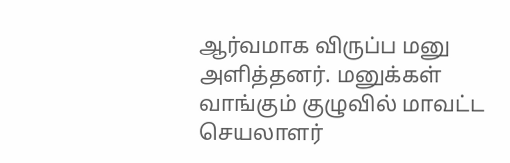ஆர்வமாக விருப்ப மனு அளித்தனர். மனுக்கள் வாங்கும் குழுவில் மாவட்ட செயலாளர்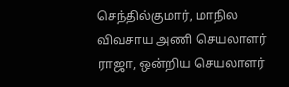செந்தில்குமார், மாநில விவசாய அணி செயலாளர் ராஜா, ஒன்றிய செயலாளர்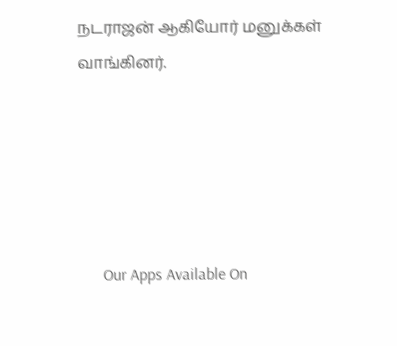நடராஜன் ஆகியோர் மனுக்கள் வாங்கினர்.





      Our Apps Available On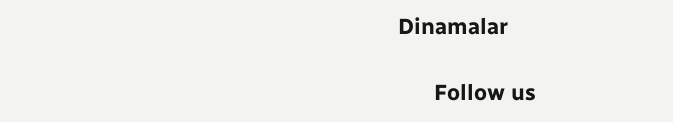Dinamalar

      Follow us